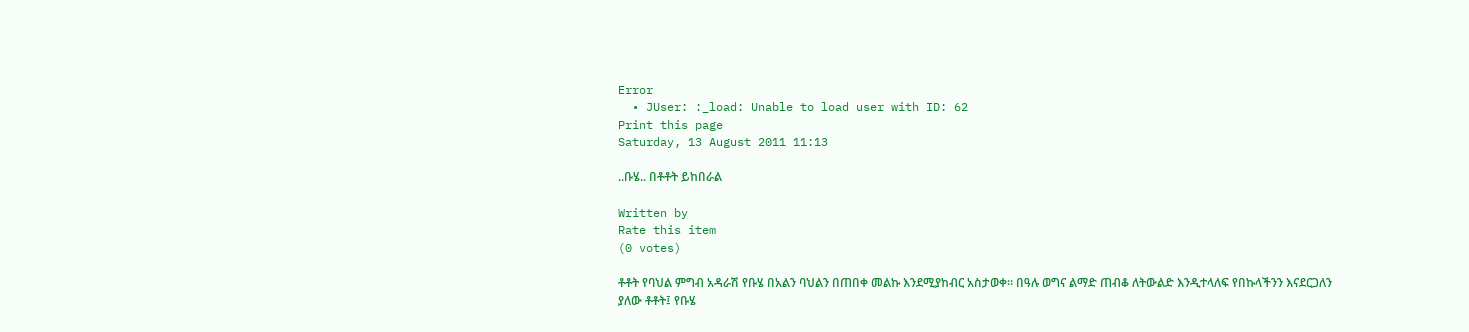Error
  • JUser: :_load: Unable to load user with ID: 62
Print this page
Saturday, 13 August 2011 11:13

..ቡሄ.. በቶቶት ይከበራል

Written by
Rate this item
(0 votes)

ቶቶት የባህል ምግብ አዳራሽ የቡሄ በአልን ባህልን በጠበቀ መልኩ እንደሚያከብር አስታወቀ፡፡ በዓሉ ወግና ልማድ ጠብቆ ለትውልድ እንዲተላለፍ የበኩላችንን እናደርጋለን ያለው ቶቶት፤ የቡሄ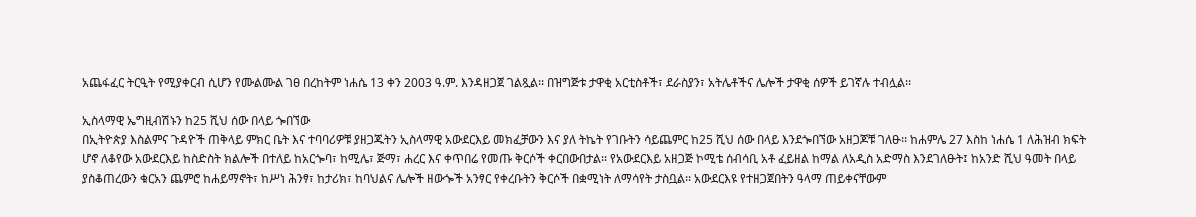አጨፋፈር ትርዒት የሚያቀርብ ሲሆን የሙልሙል ገፀ በረከትም ነሐሴ 13 ቀን 2003 ዓ.ም. እንዳዘጋጀ ገልጿል፡፡ በዝግጅቱ ታዋቂ አርቲስቶች፣ ደራስያን፣ አትሌቶችና ሌሎች ታዋቂ ሰዎች ይገኛሉ ተብሏል፡፡

ኢስላማዊ ኤግዚብሽኑን ከ25 ሺህ ሰው በላይ ጐበኘው
በኢትዮጵያ እስልምና ጉዳዮች ጠቅላይ ምክር ቤት እና ተባባሪዎቹ ያዘጋጁትን ኢስላማዊ አውደርእይ መክፈቻውን እና ያለ ትኬት የገቡትን ሳይጨምር ከ25 ሺህ ሰው በላይ እንደጐበኘው አዘጋጆቹ ገለፁ፡፡ ከሐምሌ 27 እስከ ነሐሴ 1 ለሕዝብ ክፍት ሆኖ ለቆየው አውደርእይ ከስድስት ክልሎች በተለይ ከአርጐባ፣ ከሚሌ፣ ጅማ፣ ሐረር እና ቀጥበሬ የመጡ ቅርሶች ቀርበውበታል፡፡ የአውደርእይ አዘጋጅ ኮሚቴ ሰብሳቢ አቶ ፈይዘል ከማል ለአዲስ አድማስ እንደገለፁት፤ ከአንድ ሺህ ዓመት በላይ ያስቆጠረውን ቁርአን ጨምሮ ከሐይማኖት፣ ከሥነ ሕንፃ፣ ከታሪክ፣ ከባህልና ሌሎች ዘውጐች አንፃር የቀረቡትን ቅርሶች በቋሚነት ለማሳየት ታስቧል፡፡ አውደርእዩ የተዘጋጀበትን ዓላማ ጠይቀናቸውም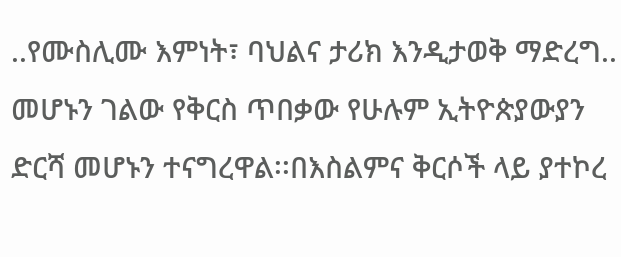..የሙስሊሙ እምነት፣ ባህልና ታሪክ እንዲታወቅ ማድረግ.. መሆኑን ገልው የቅርስ ጥበቃው የሁሉም ኢትዮጵያውያን ድርሻ መሆኑን ተናግረዋል፡፡በእስልምና ቅርሶች ላይ ያተኮረ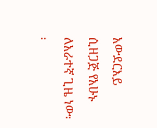አውደርእይ ሲዘጋጅ የአሁኑ ለአራተኛ ጊዜ ነው፡፡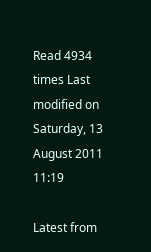Read 4934 times Last modified on Saturday, 13 August 2011 11:19

Latest from